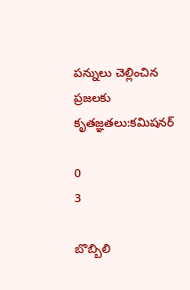పన్నులు చెల్లించిన ప్రజలకు కృతజ్ఞతలు:కమిషనర్

0
3

బొబ్బిలి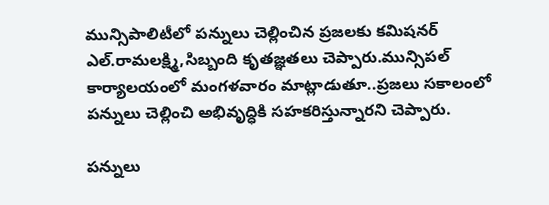మున్సిపాలిటీలో పన్నులు చెల్లించిన ప్రజలకు కమిషనర్ ఎల్.రామలక్ష్మి,సిబ్బంది కృతజ్ఞతలు చెప్పారు.మున్సిపల్ కార్యాలయంలో మంగళవారం మాట్లాడుతూ..ప్రజలు సకాలంలో పన్నులు చెల్లించి అభివృద్ధికి సహకరిస్తున్నారని చెప్పారు.

పన్నులు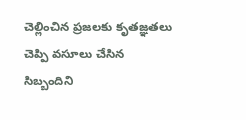చెల్లించిన ప్రజలకు కృతజ్ఞతలు చెప్పి వసూలు చేసిన సిబ్బందిని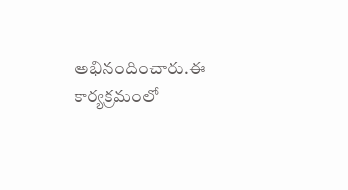అభినందించారు.ఈ కార్యక్రమంలో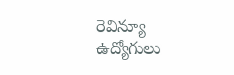రెవిన్యూ ఉద్యోగులు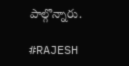పాల్గొన్నారు.

#RAJESH